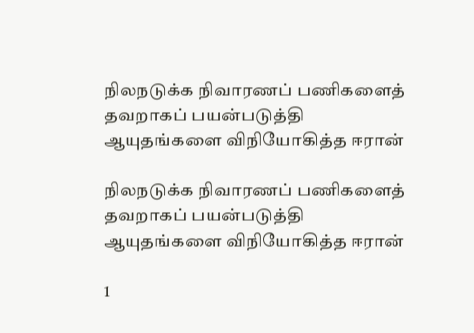நிலநடுக்க நிவாரணப் பணிகளைத் தவறாகப் பயன்படுத்தி ஆயுதங்களை விநியோகித்த ஈரான்

நிலநடுக்க நிவாரணப் பணிகளைத் தவறாகப் பயன்படுத்தி ஆயுதங்களை விநியோகித்த ஈரான்

1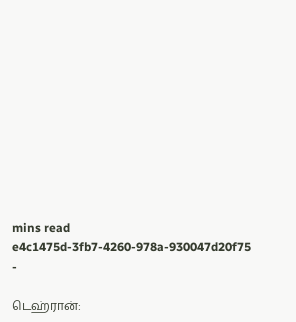mins read
e4c1475d-3fb7-4260-978a-930047d20f75
-

டெஹ்ரான்: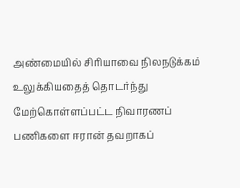அண்மையில் சிரியாவை நிலநடுக்கம் உலுக்கியதைத் தொடர்ந்து மேற்கொள்ளப்பட்ட நிவாரணப் பணிகளை ஈரான் தவறாகப்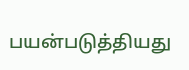பயன்படுத்தியது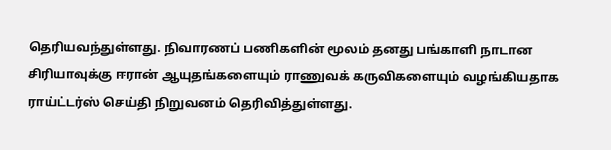தெரியவந்துள்ளது. நிவாரணப் பணிகளின் மூலம் தனது பங்காளி நாடான சிரியாவுக்கு ஈரான் ஆயுதங்களையும் ராணுவக் கருவிகளையும் வழங்கியதாக ராய்ட்டர்ஸ் செய்தி நிறுவனம் தெரிவித்துள்ளது.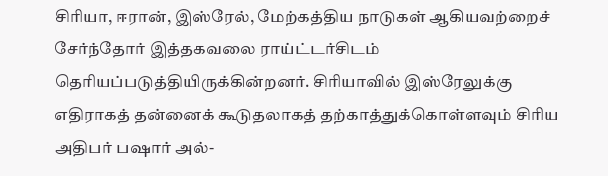சிரியா, ஈரான், இஸ்ரேல், மேற்கத்திய நாடுகள் ஆகியவற்றைச் சேர்ந்தோர் இத்தகவலை ராய்ட்டர்சிடம் தெரியப்படுத்தியிருக்கின்றனர். சிரியாவில் இஸ்ரேலுக்கு எதிராகத் தன்னைக் கூடுதலாகத் தற்காத்துக்கொள்ளவும் சிரிய அதிபர் பஷார் அல்-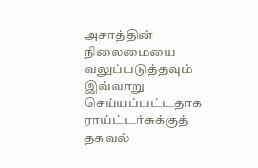அசாத்தின் நிலைமையை வலுப்படுத்தவும் இவ்வாறு செய்யப்பட்டதாக ராய்ட்டர்சுக்குத் தகவல்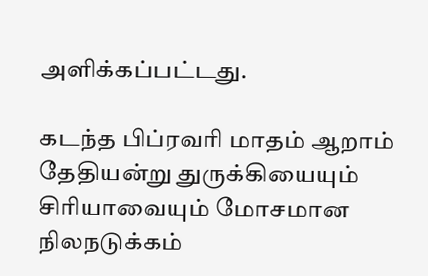அளிக்கப்பட்டது.

கடந்த பிப்ரவரி மாதம் ஆறாம் தேதியன்று துருக்கியையும் சிரியாவையும் மோசமான நிலநடுக்கம்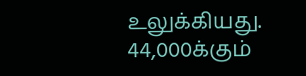உலுக்கியது. 44,000க்கும்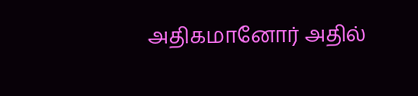அதிகமானோர் அதில்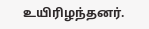உயிரிழந்தனர்.